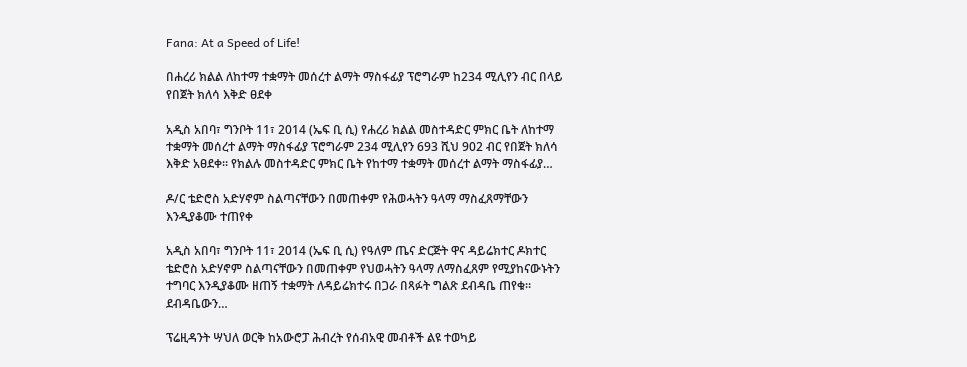Fana: At a Speed of Life!

በሐረሪ ክልል ለከተማ ተቋማት መሰረተ ልማት ማስፋፊያ ፕሮግራም ከ234 ሚሊየን ብር በላይ የበጀት ክለሳ እቅድ ፀደቀ

አዲስ አበባ፣ ግንቦት 11፣ 2014 (ኤፍ ቢ ሲ) የሐረሪ ክልል መስተዳድር ምክር ቤት ለከተማ ተቋማት መሰረተ ልማት ማስፋፊያ ፕሮግራም 234 ሚሊየን 693 ሺህ 902 ብር የበጀት ክለሳ እቅድ አፀደቀ። የክልሉ መስተዳድር ምክር ቤት የከተማ ተቋማት መሰረተ ልማት ማስፋፊያ…

ዶ/ር ቴድሮስ አድሃኖም ስልጣናቸውን በመጠቀም የሕወሓትን ዓላማ ማስፈጸማቸውን እንዲያቆሙ ተጠየቀ

አዲስ አበባ፣ ግንቦት 11፣ 2014 (ኤፍ ቢ ሲ) የዓለም ጤና ድርጅት ዋና ዳይሬክተር ዶክተር ቴድሮስ አድሃኖም ስልጣናቸውን በመጠቀም የህወሓትን ዓላማ ለማስፈጸም የሚያከናውኑትን ተግባር እንዲያቆሙ ዘጠኝ ተቋማት ለዳይሬክተሩ በጋራ በጻፉት ግልጽ ደብዳቤ ጠየቁ። ደብዳቤውን…

ፕሬዚዳንት ሣህለ ወርቅ ከአውሮፓ ሕብረት የሰብአዊ መብቶች ልዩ ተወካይ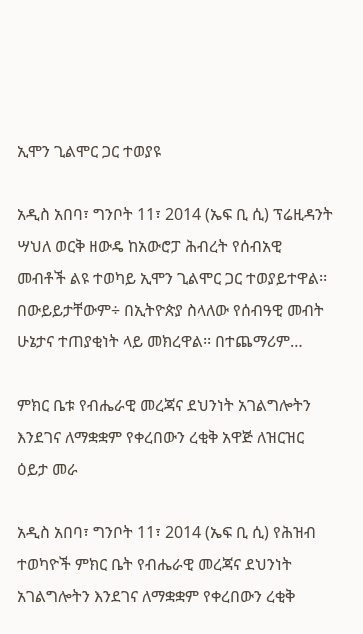ኢሞን ጊልሞር ጋር ተወያዩ

አዲስ አበባ፣ ግንቦት 11፣ 2014 (ኤፍ ቢ ሲ) ፕሬዚዳንት ሣህለ ወርቅ ዘውዴ ከአውሮፓ ሕብረት የሰብአዊ መብቶች ልዩ ተወካይ ኢሞን ጊልሞር ጋር ተወያይተዋል፡፡ በውይይታቸውም÷ በኢትዮጵያ ስላለው የሰብዓዊ መብት ሁኔታና ተጠያቂነት ላይ መክረዋል፡፡ በተጨማሪም…

ምክር ቤቱ የብሔራዊ መረጃና ደህንነት አገልግሎትን እንደገና ለማቋቋም የቀረበውን ረቂቅ አዋጅ ለዝርዝር ዕይታ መራ

አዲስ አበባ፣ ግንቦት 11፣ 2014 (ኤፍ ቢ ሲ) የሕዝብ ተወካዮች ምክር ቤት የብሔራዊ መረጃና ደህንነት አገልግሎትን እንደገና ለማቋቋም የቀረበውን ረቂቅ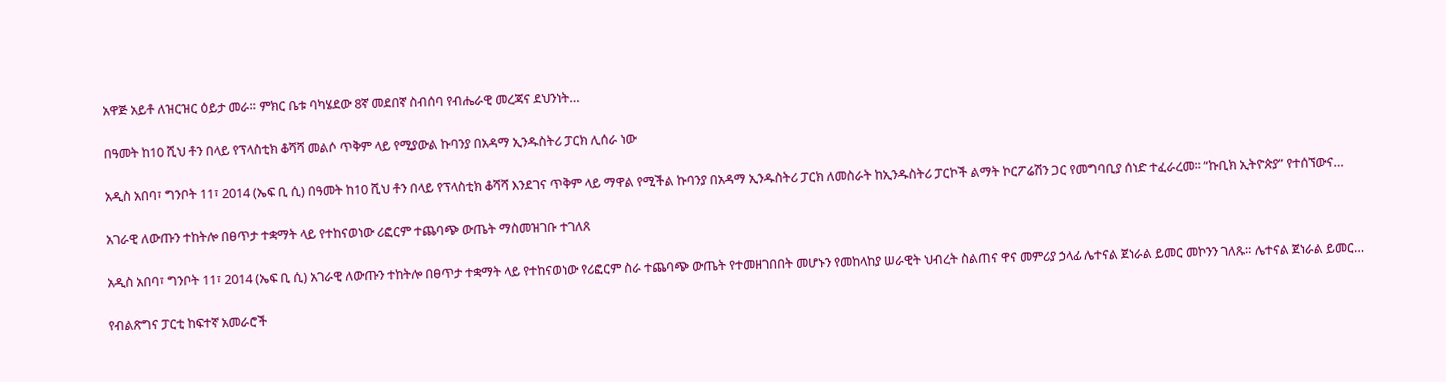አዋጅ አይቶ ለዝርዝር ዕይታ መራ። ምክር ቤቱ ባካሄደው 8ኛ መደበኛ ስብሰባ የብሔራዊ መረጃና ደህንነት…

በዓመት ከ10 ሺህ ቶን በላይ የፕላስቲክ ቆሻሻ መልሶ ጥቅም ላይ የሚያውል ኩባንያ በአዳማ ኢንዱስትሪ ፓርክ ሊሰራ ነው

አዲስ አበባ፣ ግንቦት 11፣ 2014 (ኤፍ ቢ ሲ) በዓመት ከ10 ሺህ ቶን በላይ የፕላስቲክ ቆሻሻ እንደገና ጥቅም ላይ ማዋል የሚችል ኩባንያ በአዳማ ኢንዱስትሪ ፓርክ ለመስራት ከኢንዱስትሪ ፓርኮች ልማት ኮርፖሬሽን ጋር የመግባቢያ ሰነድ ተፈራረመ፡፡ “ኩቢክ ኢትዮጵያ” የተሰኘውና…

አገራዊ ለውጡን ተከትሎ በፀጥታ ተቋማት ላይ የተከናወነው ሪፎርም ተጨባጭ ውጤት ማስመዝገቡ ተገለጸ

አዲስ አበባ፣ ግንቦት 11፣ 2014 (ኤፍ ቢ ሲ) አገራዊ ለውጡን ተከትሎ በፀጥታ ተቋማት ላይ የተከናወነው የሪፎርም ስራ ተጨባጭ ውጤት የተመዘገበበት መሆኑን የመከላከያ ሠራዊት ህብረት ስልጠና ዋና መምሪያ ኃላፊ ሌተናል ጀነራል ይመር መኮንን ገለጹ። ሌተናል ጀነራል ይመር…

የብልጽግና ፓርቲ ከፍተኛ አመራሮች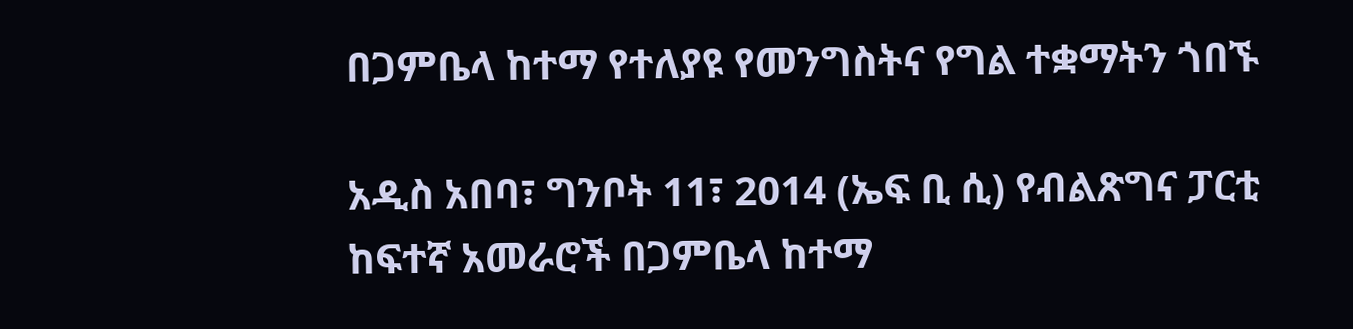በጋምቤላ ከተማ የተለያዩ የመንግስትና የግል ተቋማትን ጎበኙ

አዲስ አበባ፣ ግንቦት 11፣ 2014 (ኤፍ ቢ ሲ) የብልጽግና ፓርቲ ከፍተኛ አመራሮች በጋምቤላ ከተማ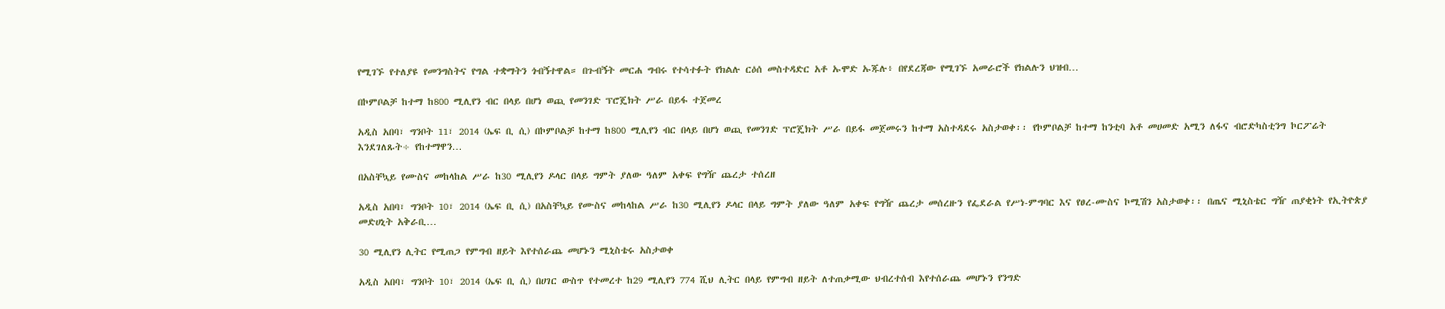የሚገኙ የተለያዩ የመንግስትና የግል ተቋማትን ጎብኝተዋል። በጉብኝት መርሐ ግብሩ የተሳተፉት የክልሉ ርዕሰ መስተዳድር አቶ ኡሞድ ኡጁሉ፥ በየደረጃው የሚገኙ አመራሮች የክልሉን ህዝብ…

በኮምቦልቻ ከተማ ከ800 ሚሊየን ብር በላይ በሆነ ወጪ የመንገድ ፕሮጄክት ሥራ በይፋ ተጀመረ

አዲስ አበባ፣ ግንቦት 11፣ 2014 (ኤፍ ቢ ሲ) በኮምቦልቻ ከተማ ከ800 ሚሊየን ብር በላይ በሆነ ወጪ የመንገድ ፕሮጄክት ሥራ በይፋ መጀመሩን ከተማ አስተዳደሩ አስታወቀ፡፡ የኮምቦልቻ ከተማ ከንቲባ አቶ መሀመድ አሚን ለፋና ብሮድካስቲንግ ኮርፖሬት እንደገለጹት÷ የከተማዋን…

በአስቸኳይ የሙስና መከላከል ሥራ ከ30 ሚሊየን ዶላር በላይ ግምት ያለው ዓለም አቀፍ የግዥ ጨረታ ተሰረዘ

አዲስ አበባ፣ ግንቦት 10፣ 2014 (ኤፍ ቢ ሲ) በአስቸኳይ የሙስና መከላከል ሥራ ከ30 ሚሊየን ዶላር በላይ ግምት ያለው ዓለም አቀፍ የግዥ ጨረታ መሰረዙን የፌደራል የሥነ-ምግባር እና የፀረ-ሙስና ኮሚሽን አስታወቀ፡፡ በጤና ሚኒስቴር ግዥ ጠያቂነት የኢትዮጵያ መድሀኒት አቅራቢ…

30 ሚሊየን ሊትር የሚጠጋ የምግብ ዘይት እየተሰራጨ መሆኑን ሚኒስቴሩ አስታወቀ

አዲስ አበባ፣ ግንቦት 10፣ 2014 (ኤፍ ቢ ሲ) በሀገር ውስጥ የተመረተ ከ29 ሚሊየን 774 ሺህ ሊትር በላይ የምግብ ዘይት ለተጠቃሚው ህብረተሰብ እየተሰራጨ መሆኑን የንግድ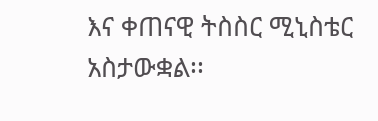እና ቀጠናዊ ትስስር ሚኒስቴር አስታውቋል፡፡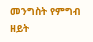መንግስት የምግብ ዘይት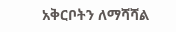አቅርቦትን ለማሻሻል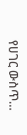የሀገር ውስጥ…